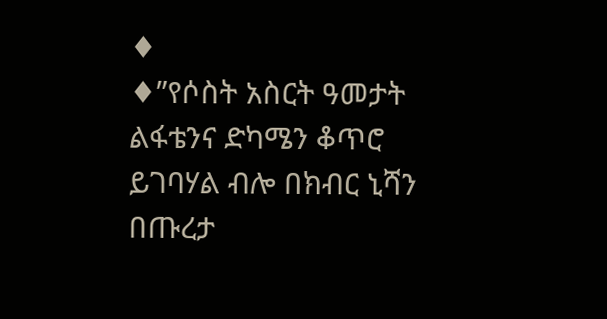♦
♦”የሶስት አስርት ዓመታት ልፋቴንና ድካሜን ቆጥሮ ይገባሃል ብሎ በክብር ኒሻን በጡረታ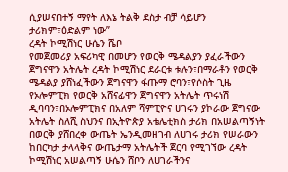ሲያሠናበተኝ ማየት ለእኔ ትልቅ ደስታ ብቻ ሳይሆን ታሪክም፣ዕድልም ነው”
ረዳት ኮሚሽነር ሁሴን ሼቦ
የመጀመሪያ አፍሪካዊ በመሆን የወርቅ ሜዳልያን ያፈራችውን ጀግናዋን አትሌት ረዳት ኮሚሽነር ደራርቱ ቱሉን፣በማራቶን የወርቅ ሜዳልያ ያሸነፈችውን ጀግናዋን ፋጡማ ሮባን፣የሶስት ጊዜ የኦሎምፒክ የወርቅ አሸናፊዋን ጀግናዋን አትሌት ጥሩነሽ ዲባባን፣በኦሎምፒክና በአለም ሻምፒዮና ሀገሩን ያኮራው ጀግናው አትሌት ስለሺ ስህንና በኢትዮጵያ አቴሌቲክስ ታሪክ በአሠልጣኝነት በወርቅ ያሸበረቀ ውጤት ኤንዲመዘገብ ለሀገሩ ታሪክ የሠራውን ከበርካታ ታላላቅና ውጤታማ አትሌትች ጀርባ የሚገኘው ረዳት ኮሚሽነር አሠልጣኝ ሁሴን ሸቦን ለሀገራችንና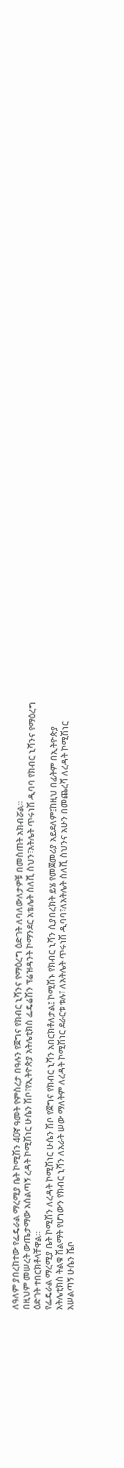ለዓለም ያበረከተው የፌዴራል ማረሚያ ቤት ኮሚሽን 40ኛ ዓመት የምስረታ በዓሉን የጀግና የክብር ኒሻንና የማዕረግ ዕድገት ለባለውለታዎቹ በመስጠት አክብሯል።
በዚህም መሠረት ውጤታማው አሰልጣኝ ረዳት ኮሚሽነር ሁሴን ሽቦ፣የኢትዮጵያ አትሌቲክስ ፌዴሬሽን ፕሬዝዳንት ኮማንደር አቴሌት ስለሺ ስህን፣አትሌት ጥሩነሽ ዲባባ የክብር ኒሻንና የማዕረግ ዕድገት ተበርክቶላቸዋል።
የፌዴራል ማረሚያ ቤት ኮሚሽን ለረዳት ኮሚሽነር ሁሴን ሽቦ የጀግና የክብር ኒሻን አበርክቶለታል፤ ኮሚሽኑ የክብር ኒሻን ሲያበረክት ይሄ የመጀመሪያ አይደለም፤ከዚህ በፊትም በኢትዮጵያ አትሌቲክስ ትልቁ ሽልማት የሆነውን የክብር ኒሻን ለአራት ሠው ማለትም ለረዳት ኮሚሽነር ደራርቱ ቱሉ፣ ለአትሌት ጥሩነሽ ዲባባ፣ለአትሌት ስለሺ ስህንና አሁን በመጨረሻ ለረዳት ኮሚሽነር አሠልጣኝ ሁሴን ሼቦ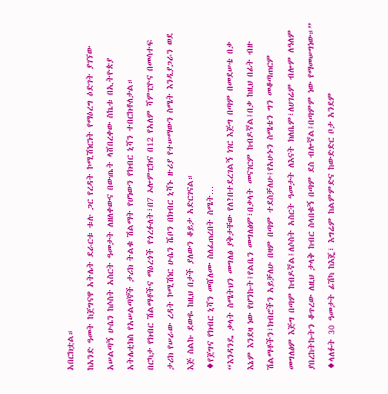አበርክቷል።
ከአንድ ዓመት ከጀግናዋ አትሌት ደራርቱ ቱሉ ጋር የረዳት ኮሚሽነርነት የማዕረግ ዕድገት ያገኘው አሠልጣኝ ሁሴን ከሶስት አስርት ዓመታት ለዘለቀውና በውጤት ላሸበረቀው ስኬቱ በኢትዮጵያ አትሌቲክስ የአሠልጣኞች ታሪክ ትልቁ ሽልማት የሆነውን የክብር ኒሻን ተበርክቶለታል።
በርካታ የክብር ሽልማቶችና ማዕረጎች የጎረፉለት፣በ7 ኦሎምፒክና በ12 የአለም ሻምፒዮና በመሳተፍ ታሪክ የሠራው ረዳት ኮሚሽነር ሁሴን ሼቦን በክብር ኒሻኑ ዙሪያ የተሠማውን ስሜት እንዲያጋራን ወደ እጅ ስልኩ ደውዬ ከዚህ በታች ያለውን ቆይታ አድርገናል።
♦የጀግና የክብር ኒሻን መሸለሙ ስለፈጠረበት ስሜት…
“እንዳንዴ ቃላት ስሜትህን መግለፅ ያቅታቸው የለ?በተደረገልኝ ነገር እጅግ በጣም በመደሠቴ በቃ እኔም እንደዛ ነው የሆንኩት፤የልቤን መግለፅም፣በቃላት መናገርም ከብዶኛል፤በቃ ከዚህ በፊት ብዙ ሽልማቶችን፣ክብሮችን አይቻለሁ በዛም በጣም ተደስቻለሁ፤የአሁኑን ስሜቴን ግን መቆጣጠርም መግለፅም እጅግ በጣም ከብዶኛል፤ለሶስት አስርት ዓመታት ለእናት ክለቤም፣ለሀገሬም ብሎም ለዓለም ያበረከትኩትን ቆጥረው ለዚህ ታላቅ ከብር ስላበቁኝ በጣም ደስ ብሎኛል፤በጣምም ነው የማመሠግነው።”
♦ላለፉት 30 ዓመታት ፊሽካ ከእጄ፣ እግሬም ከልምምድና ከውድድር ቦታ አንደም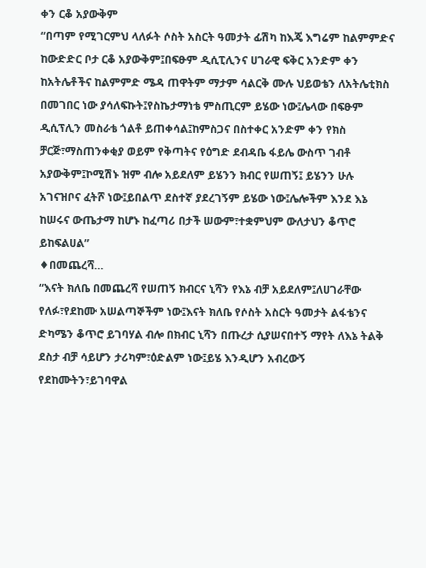ቀን ርቆ አያውቅም
“በጣም የሚገርምህ ላለፉት ሶስት አስርት ዓመታት ፊሽካ ከእጄ እግሬም ከልምምድና ከውድድር ቦታ ርቆ አያውቅም፤በፍፁም ዲሲፒሊንና ሀገራዊ ፍቅር አንድም ቀን ከአትሌቶችና ከልምምድ ሜዳ ጠዋትም ማታም ሳልርቅ ሙሉ ህይወቴን ለአትሌቲክስ በመገበር ነው ያሳለፍኩት፤የስኬታማነቴ ምስጢርም ይሄው ነው፤ሌላው በፍፁም ዲሲፕሊን መስራቴ ጎልቶ ይጠቀሳል፤ከምስጋና በስተቀር አንድም ቀን የክስ ቻርጅ፣ማስጠንቀቂያ ወይም የቅጣትና የዕግድ ደብዳቤ ፋይሌ ውስጥ ገብቶ አያውቅም፤ኮሚሽኑ ዝም ብሎ አይደለም ይሄንን ክብር የሠጠኝ፤ ይሄንን ሁሉ አገናዝቦና ፈትሾ ነው፤ይበልጥ ደስተኛ ያደረገኝም ይሄው ነው፤ሌሎችም እንደ እኔ ከሠሩና ውጤታማ ከሆኑ ከፈጣሪ በታች ሠውም፣ተቋምህም ውለታህን ቆጥሮ ይከፍልሀል”
♦በመጨረሻ…
“እናት ክለቤ በመጨረሻ የሠጠኝ ክብርና ኒሻን የእኔ ብቻ አይደለም፤ለሀገራቸው የለፉ፣የደከሙ አሠልጣኞችም ነው፤እናት ክለቤ የሶስት አስርት ዓመታት ልፋቴንና ድካሜን ቆጥሮ ይገባሃል ብሎ በክብር ኒሻን በጡረታ ሲያሠናበተኝ ማየት ለእኔ ትልቅ ደስታ ብቻ ሳይሆን ታሪካም፣ዕድልም ነው፤ይሄ እንዲሆን አብረውኝ የደከሙትን፣ይገባዋል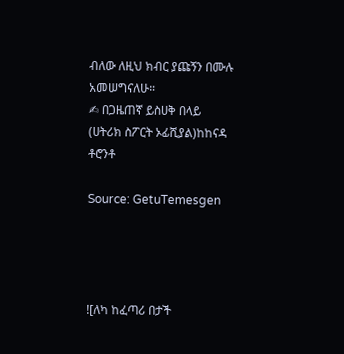ብለው ለዚህ ክብር ያጩኝን በሙሉ አመሠግናለሁ።
✍ በጋዜጠኛ ይስሀቅ በላይ
(ሀትሪክ ስፖርት ኦፊሺያል)ከከናዳ ቶሮንቶ

Source: GetuTemesgen




![ለካ ከፈጣሪ በታች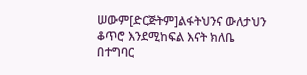ሠውም[ድርጅትም]ልፋትህንና ውለታህን ቆጥሮ እንደሚከፍል እናት ክለቤ በተግባር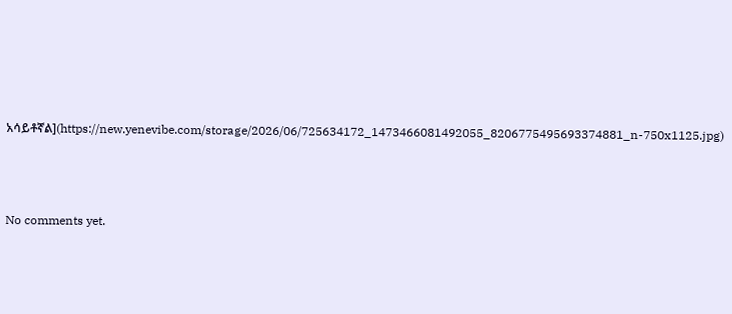አሳይቶኛል](https://new.yenevibe.com/storage/2026/06/725634172_1473466081492055_8206775495693374881_n-750x1125.jpg)




No comments yet.